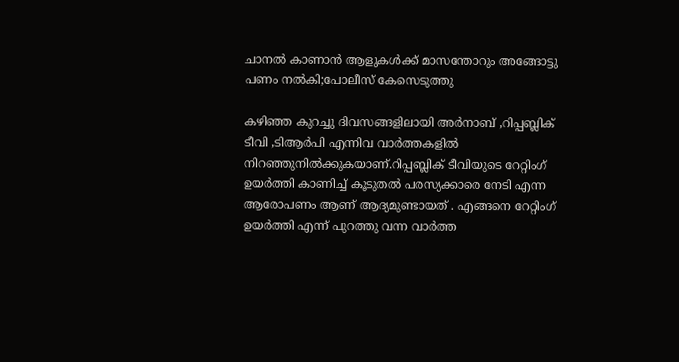ചാനല്‍ കാണാന്‍ ആളുകള്‍ക്ക് മാസന്തോറും അങ്ങോട്ടു പണം നല്‍കി;പോലീസ് കേസെടുത്തു

കഴിഞ്ഞ കുറച്ചു ദിവസങ്ങളിലായി അർനാബ് ,റിപ്പബ്ലിക് ടീവി ,ടിആർപി എന്നിവ വാർത്തകളിൽ നിറഞ്ഞുനിൽക്കുകയാണ്.റിപ്പബ്ലിക് ടീവിയുടെ റേറ്റിംഗ് ഉയർത്തി കാണിച്ച് കൂടുതൽ പരസ്യക്കാരെ നേടി എന്ന ആരോപണം ആണ് ആദ്യമുണ്ടായത് . എങ്ങനെ റേറ്റിംഗ് ഉയർത്തി എന്ന് പുറത്തു വന്ന വാർത്ത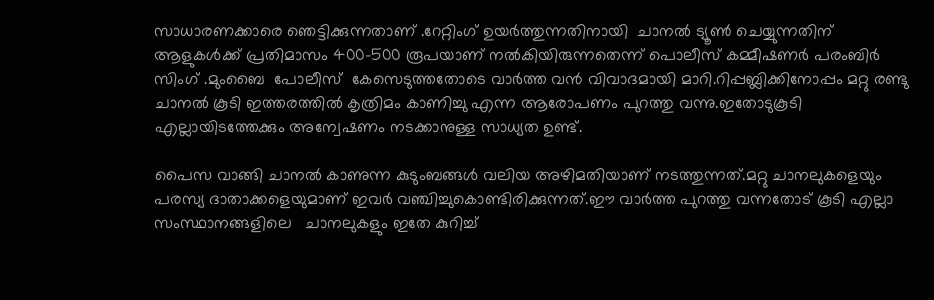സാധാരണക്കാരെ ഞെട്ടിക്കുന്നതാണ് .റേറ്റിംഗ് ഉയർത്തുന്നതിനായി  ചാനല്‍ ട്യൂണ്‍ ചെയ്യുന്നതിന്  ആളുകള്‍ക്ക് പ്രതിമാസം 400-500 രൂപയാണ് നല്‍കിയിരുന്നതെന്ന് പൊലീസ് കമ്മീഷണര്‍ പരംബിര്‍ സിംഗ് .മുംബൈ  പോലീസ്  കേസെടുത്തതോടെ വാർത്ത വൻ വിവാദമായി മാറി.റിപ്പബ്ലിക്കിനോപ്പം മറ്റു രണ്ടു ചാനൽ കൂടി ഇത്തരത്തിൽ കൃത്രിമം കാണിച്ചു എന്ന ആരോപണം പുറത്തു വന്നു.ഇതോടുകൂടി എല്ലായിടത്തേക്കും അന്വേഷണം നടക്കാനുള്ള സാധ്യത ഉണ്ട്.

പൈസ വാങ്ങി ചാനൽ കാണുന്ന കുടുംബങ്ങൾ വലിയ അഴിമതിയാണ് നടത്തുന്നത്.മറ്റു ചാനലുകളെയും പരസ്യ ദാതാക്കളെയുമാണ് ഇവർ വഞ്ചിച്ചുകൊണ്ടിരിക്കുന്നത്.ഈ വാർത്ത പുറത്തു വന്നതോട് കൂടി എല്ലാ സംസ്ഥാനങ്ങളിലെ   ചാനലുകളും ഇതേ കുറിച്ച്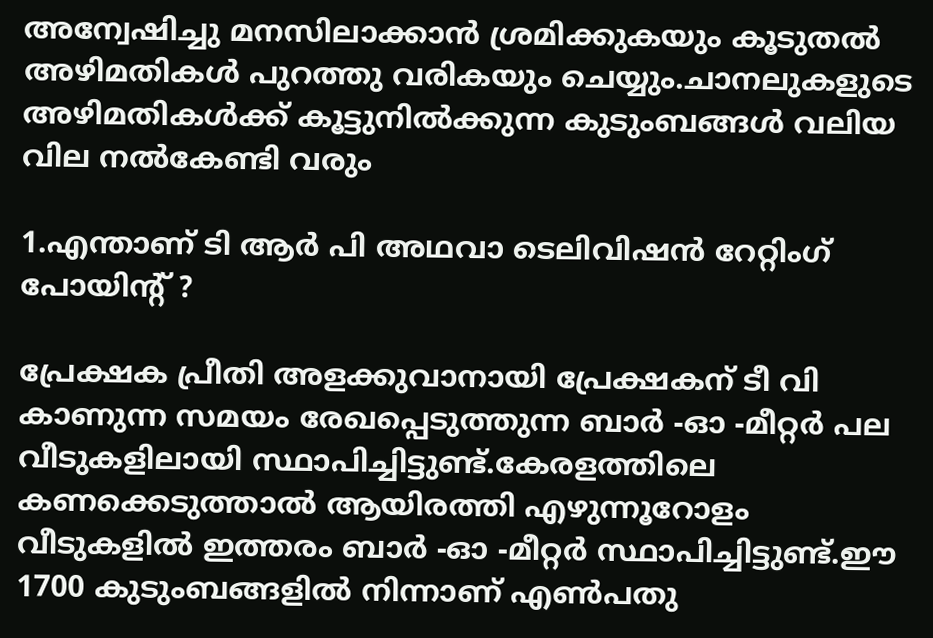അന്വേഷിച്ചു മനസിലാക്കാൻ ശ്രമിക്കുകയും കൂടുതൽ അഴിമതികൾ പുറത്തു വരികയും ചെയ്യും.ചാനലുകളുടെ അഴിമതികൾക്ക് കൂട്ടുനിൽക്കുന്ന കുടുംബങ്ങൾ വലിയ വില നൽകേണ്ടി വരും

1.എന്താണ് ടി ആർ പി അഥവാ ടെലിവിഷൻ റേറ്റിംഗ് പോയിന്റ് ?

പ്രേക്ഷക പ്രീതി അളക്കുവാനായി പ്രേക്ഷകന് ടീ വി കാണുന്ന സമയം രേഖപ്പെടുത്തുന്ന ബാർ -ഓ -മീറ്റർ പല വീടുകളിലായി സ്ഥാപിച്ചിട്ടുണ്ട്.കേരളത്തിലെ കണക്കെടുത്താൽ ആയിരത്തി എഴുന്നൂറോളം വീടുകളിൽ ഇത്തരം ബാർ -ഓ -മീറ്റർ സ്ഥാപിച്ചിട്ടുണ്ട്.ഈ 1700 കുടുംബങ്ങളിൽ നിന്നാണ് എൺപതു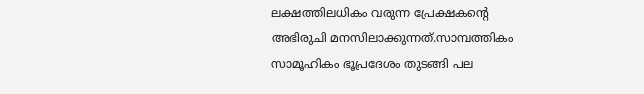ലക്ഷത്തിലധികം വരുന്ന പ്രേക്ഷകന്റെ അഭിരുചി മനസിലാക്കുന്നത്.സാമ്പത്തികം സാമൂഹികം ഭൂപ്രദേശം തുടങ്ങി പല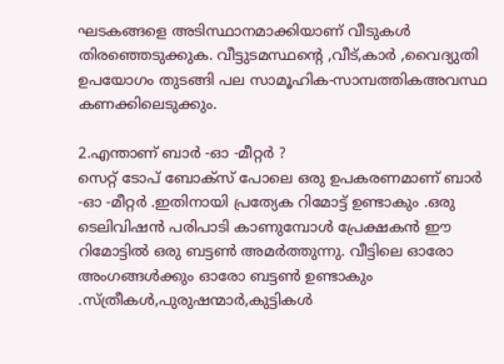ഘടകങ്ങളെ അടിസ്ഥാനമാക്കിയാണ് വീടുകൾ തിരഞ്ഞെടുക്കുക. വീട്ടുടമസ്ഥന്റെ ,വീട്,കാർ ,വൈദ്യുതി ഉപയോഗം തുടങ്ങി പല സാമൂഹിക-സാമ്പത്തികഅവസ്ഥ കണക്കിലെടുക്കും.

2.എന്താണ് ബാർ -ഓ -മീറ്റർ ?
സെറ്റ് ടോപ് ബോക്സ് പോലെ ഒരു ഉപകരണമാണ് ബാർ -ഓ -മീറ്റർ .ഇതിനായി പ്രത്യേക റിമോട്ട് ഉണ്ടാകും .ഒരു ടെലിവിഷൻ പരിപാടി കാണുമ്പോൾ പ്രേക്ഷകൻ ഈ റിമോട്ടിൽ ഒരു ബട്ടൺ അമർത്തുന്നു. വീട്ടിലെ ഓരോ അംഗങ്ങൾക്കും ഓരോ ബട്ടൺ ഉണ്ടാകും .സ്ത്രീകൾ,പുരുഷന്മാർ,കുട്ടികൾ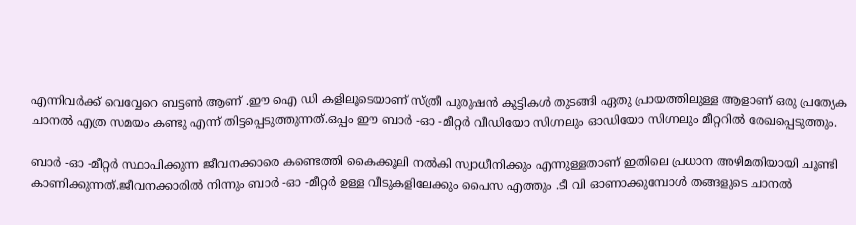എന്നിവർക്ക് വെവ്വേറെ ബട്ടൺ ആണ് .ഈ ഐ ഡി കളിലൂടെയാണ് സ്ത്രീ പുരുഷൻ കുട്ടികൾ തുടങ്ങി ഏതു പ്രായത്തിലുള്ള ആളാണ് ഒരു പ്രത്യേക ചാനൽ എത്ര സമയം കണ്ടു എന്ന് തിട്ടപ്പെടുത്തുന്നത്.ഒപ്പം ഈ ബാർ -ഓ -മീറ്റർ വീഡിയോ സിഗ്നലും ഓഡിയോ സിഗ്നലും മീറ്ററിൽ രേഖപ്പെടുത്തും.

ബാർ -ഓ -മീറ്റർ സ്ഥാപിക്കുന്ന ജീവനക്കാരെ കണ്ടെത്തി കൈക്കൂലി നൽകി സ്വാധീനിക്കും എന്നുള്ളതാണ് ഇതിലെ പ്രധാന അഴിമതിയായി ചൂണ്ടി കാണിക്കുന്നത്.ജീവനക്കാരിൽ നിന്നും ബാർ -ഓ -മീറ്റർ ഉള്ള വീടുകളിലേക്കും പൈസ എത്തും .ടീ വി ഓണാക്കുമ്പോൾ തങ്ങളുടെ ചാനൽ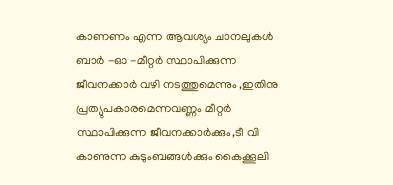കാണണം എന്ന ആവശ്യം ചാനലുകൾ ബാർ -ഓ -മീറ്റർ സ്ഥാപിക്കുന്ന ജീവനക്കാർ വഴി നടത്തുമെന്നും ,ഇതിനു പ്രത്യുപകാരമെന്നവണ്ണം മീറ്റർ സ്ഥാപിക്കുന്ന ജീവനക്കാർക്കും,ടീ വി കാണുന്ന കുടുംബങ്ങൾക്കും കൈക്കൂലി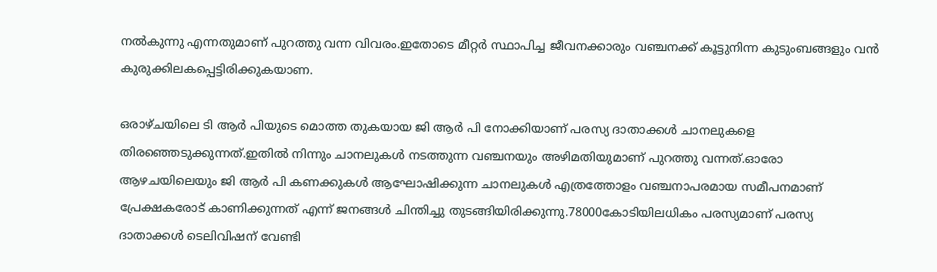നൽകുന്നു എന്നതുമാണ് പുറത്തു വന്ന വിവരം.ഇതോടെ മീറ്റർ സ്ഥാപിച്ച ജീവനക്കാരും വഞ്ചനക്ക് കൂട്ടുനിന്ന കുടുംബങ്ങളും വൻ കുരുക്കിലകപ്പെട്ടിരിക്കുകയാണ.

ഒരാഴ്ചയിലെ ടി ആർ പിയുടെ മൊത്ത തുകയായ ജി ആർ പി നോക്കിയാണ് പരസ്യ ദാതാക്കൾ ചാനലുകളെ തിരഞ്ഞെടുക്കുന്നത്.ഇതിൽ നിന്നും ചാനലുകൾ നടത്തുന്ന വഞ്ചനയും അഴിമതിയുമാണ് പുറത്തു വന്നത്.ഓരോ ആഴചയിലെയും ജി ആർ പി കണക്കുകൾ ആഘോഷിക്കുന്ന ചാനലുകൾ എത്രത്തോളം വഞ്ചനാപരമായ സമീപനമാണ് പ്രേക്ഷകരോട് കാണിക്കുന്നത് എന്ന് ജനങ്ങൾ ചിന്തിച്ചു തുടങ്ങിയിരിക്കുന്നു.78000കോടിയിലധികം പരസ്യമാണ് പരസ്യ ദാതാക്കൾ ടെലിവിഷന് വേണ്ടി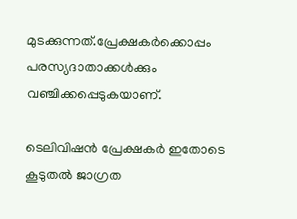മുടക്കുന്നത്.പ്രേക്ഷകർക്കൊപ്പം പരസ്യദാതാക്കൾക്കും വഞ്ചിക്കപ്പെടുകയാണ്.

ടെലിവിഷൻ പ്രേക്ഷകർ ഇതോടെ കൂടുതൽ ജാഗ്രത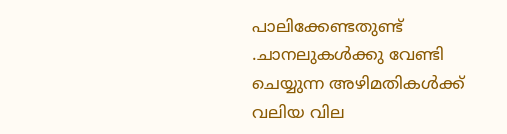പാലിക്കേണ്ടതുണ്ട് .ചാനലുകൾക്കു വേണ്ടി ചെയ്യുന്ന അഴിമതികൾക്ക് വലിയ വില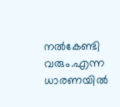നൽകേണ്ടി വരും.എന്ന ധാരണയിൽ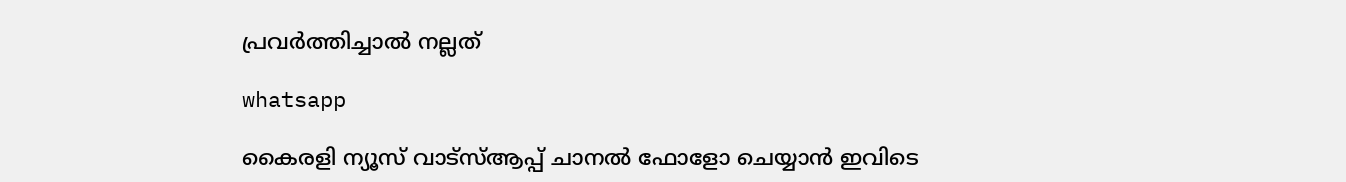പ്രവർത്തിച്ചാൽ നല്ലത്

whatsapp

കൈരളി ന്യൂസ് വാട്‌സ്ആപ്പ് ചാനല്‍ ഫോളോ ചെയ്യാന്‍ ഇവിടെ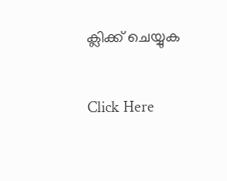ക്ലിക്ക് ചെയ്യുക

Click Here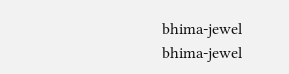bhima-jewel
bhima-jewel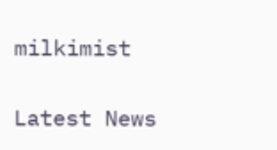milkimist

Latest News